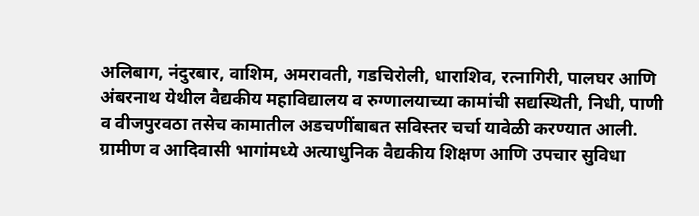अलिबाग, नंदुरबार, वाशिम, अमरावती, गडचिरोली, धाराशिव, रत्नागिरी, पालघर आणि अंबरनाथ येथील वैद्यकीय महाविद्यालय व रुग्णालयाच्या कामांची सद्यस्थिती, निधी, पाणी व वीजपुरवठा तसेच कामातील अडचणींबाबत सविस्तर चर्चा यावेळी करण्यात आली.
ग्रामीण व आदिवासी भागांमध्ये अत्याधुनिक वैद्यकीय शिक्षण आणि उपचार सुविधा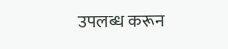उपलब्ध करून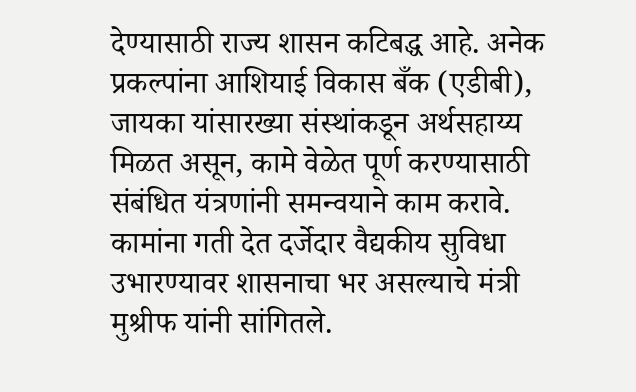देण्यासाठी राज्य शासन कटिबद्ध आहे. अनेक प्रकल्पांना आशियाई विकास बँक (एडीबी), जायका यांसारख्या संस्थांकडून अर्थसहाय्य मिळत असून, कामे वेळेत पूर्ण करण्यासाठी संबंधित यंत्रणांनी समन्वयाने काम करावे. कामांना गती देत दर्जेदार वैद्यकीय सुविधा उभारण्यावर शासनाचा भर असल्याचे मंत्री मुश्रीफ यांनी सांगितले.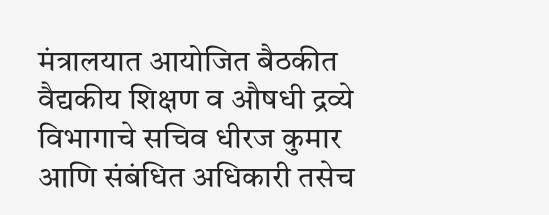मंत्रालयात आयोजित बैठकीत वैद्यकीय शिक्षण व औषधी द्रव्ये विभागाचे सचिव धीरज कुमार आणि संबंधित अधिकारी तसेच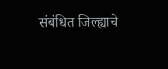संबंधित जिल्ह्याचे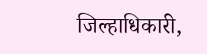जिल्हाधिकारी,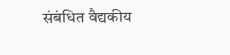संबंधित वैद्यकीय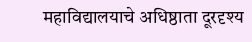महाविद्यालयाचे अधिष्ठाता दूरदृश्य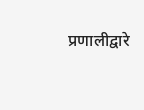प्रणालीद्वारे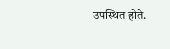उपस्थित होते.